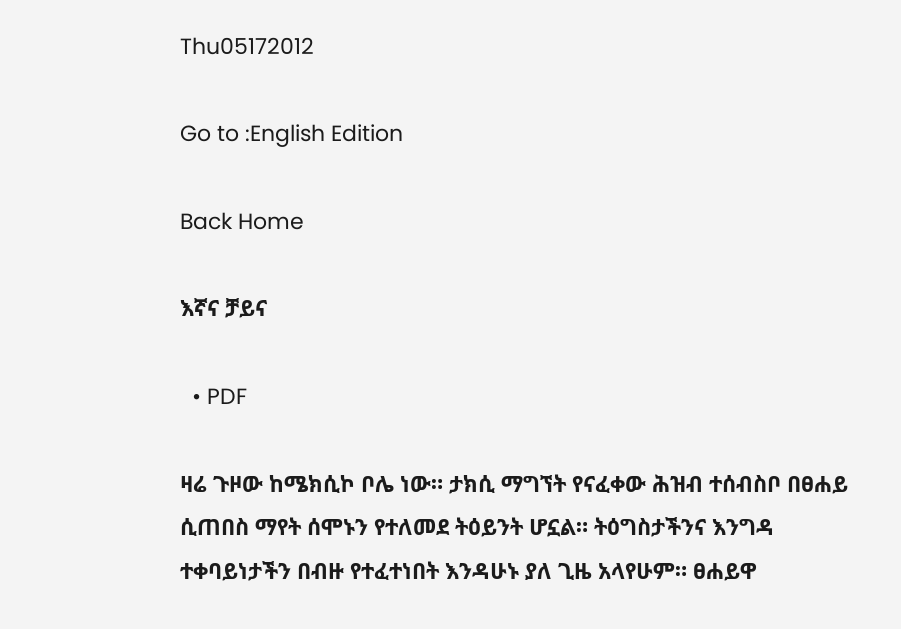Thu05172012

Go to :English Edition

Back Home

እኛና ቻይና

  • PDF

ዛሬ ጉዞው ከሜክሲኮ ቦሌ ነው። ታክሲ ማግኘት የናፈቀው ሕዝብ ተሰብስቦ በፀሐይ ሲጠበስ ማየት ሰሞኑን የተለመደ ትዕይንት ሆኗል። ትዕግስታችንና እንግዳ ተቀባይነታችን በብዙ የተፈተነበት እንዳሁኑ ያለ ጊዜ አላየሁም። ፀሐይዋ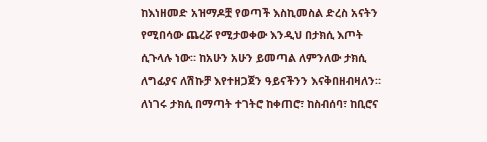ከእነዘመድ አዝማዶቿ የወጣች እስኪመስል ድረስ አናትን የሚበሳው ጨረሯ የሚታወቀው እንዲህ በታክሲ እጦት ሲጉላሉ ነው። ከአሁን አሁን ይመጣል ለምንለው ታክሲ ለግፊያና ለሽኩቻ እየተዘጋጀን ዓይናችንን እናቅበዘብዛለን። ለነገሩ ታክሲ በማጣት ተገትሮ ከቀጠሮ፣ ከስብሰባ፣ ከቢሮና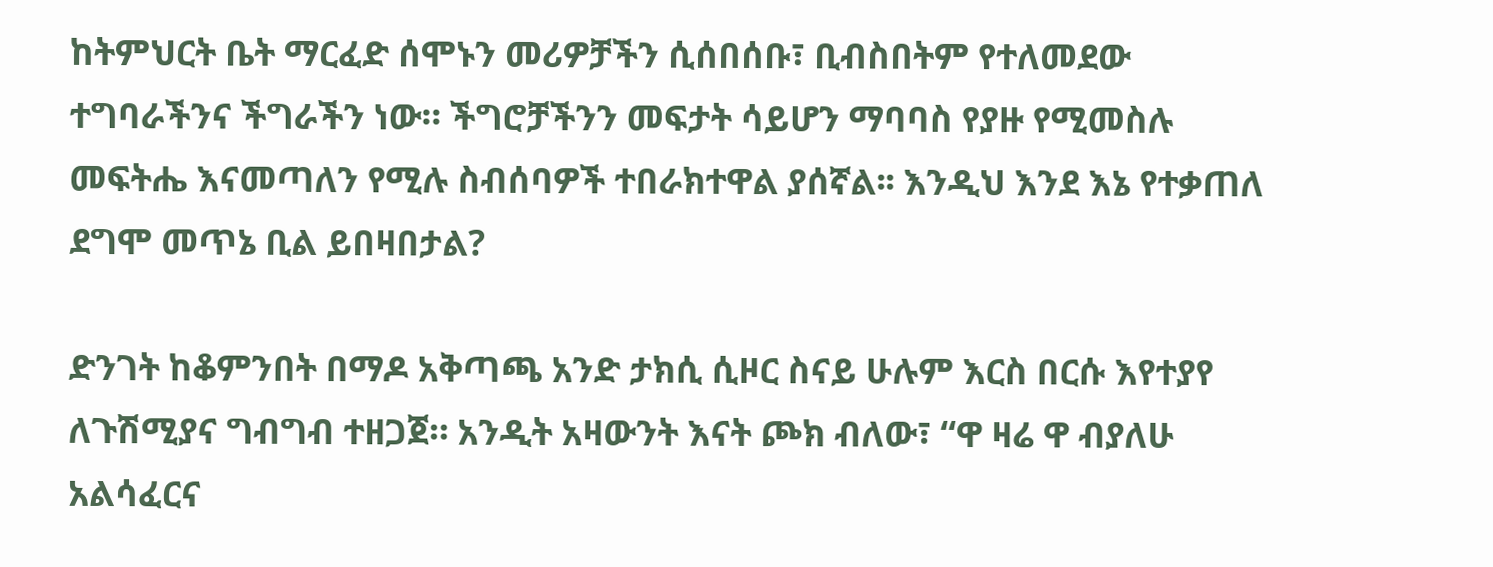ከትምህርት ቤት ማርፈድ ሰሞኑን መሪዎቻችን ሲሰበሰቡ፣ ቢብስበትም የተለመደው ተግባራችንና ችግራችን ነው። ችግሮቻችንን መፍታት ሳይሆን ማባባስ የያዙ የሚመስሉ መፍትሔ እናመጣለን የሚሉ ስብሰባዎች ተበራክተዋል ያሰኛል፡፡ እንዲህ እንደ እኔ የተቃጠለ ደግሞ መጥኔ ቢል ይበዛበታል?

ድንገት ከቆምንበት በማዶ አቅጣጫ አንድ ታክሲ ሲዞር ስናይ ሁሉም እርስ በርሱ እየተያየ ለጉሽሚያና ግብግብ ተዘጋጀ። አንዲት አዛውንት እናት ጮክ ብለው፣ “ዋ ዛሬ ዋ ብያለሁ አልሳፈርና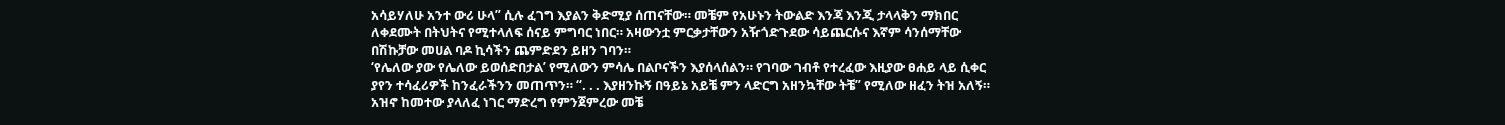አሳይሃለሁ አንተ ውሪ ሁላ” ሲሉ ፈገግ እያልን ቅድሚያ ሰጠናቸው። መቼም የአሁኑን ትውልድ እንጃ እንጂ ታላላቅን ማክበር ለቀደሙት በትህትና የሚተላለፍ ሰናይ ምግባር ነበር። አዛውንቷ ምርቃታቸውን አዥጎድጉደው ሳይጨርሱና እኛም ሳንሰማቸው በሽኩቻው መሀል ባዶ ኪሳችን ጨምድደን ይዘን ገባን።
‘የሌለው ያው የሌለው ይወሰድበታል’ የሚለውን ምሳሌ በልቦናችን እያሰላሰልን። የገባው ገብቶ የተረፈው እዚያው ፀሐይ ላይ ሲቀር ያየን ተሳፈሪዎች ከንፈራችንን መጠጥን። “. . . እያዘንኩኝ በዓይኔ አይቼ ምን ላድርግ አዘንኳቸው ትቼ” የሚለው ዘፈን ትዝ አለኝ። አዝኖ ከመተው ያላለፈ ነገር ማድረግ የምንጀምረው መቼ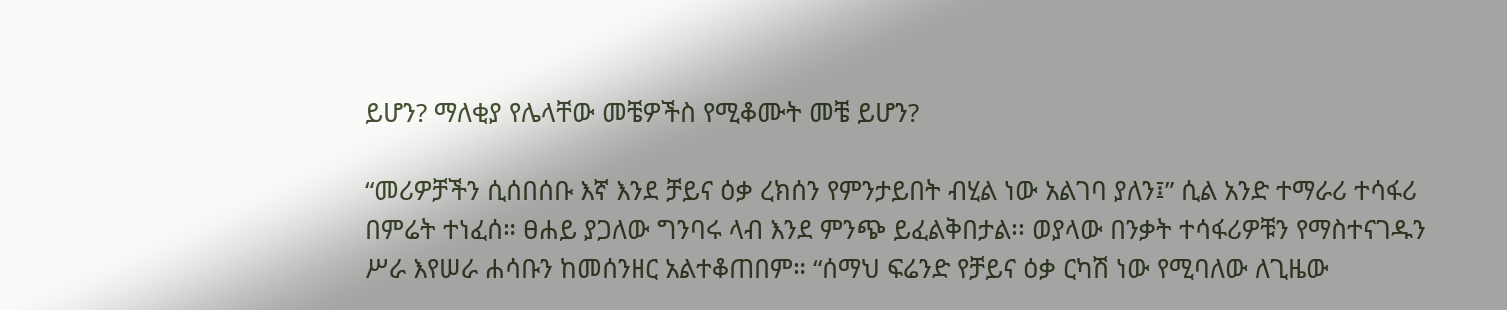ይሆን? ማለቂያ የሌላቸው መቼዎችስ የሚቆሙት መቼ ይሆን?

“መሪዎቻችን ሲሰበሰቡ እኛ እንደ ቻይና ዕቃ ረክሰን የምንታይበት ብሂል ነው አልገባ ያለን፤” ሲል አንድ ተማራሪ ተሳፋሪ በምሬት ተነፈሰ። ፀሐይ ያጋለው ግንባሩ ላብ እንደ ምንጭ ይፈልቅበታል፡፡ ወያላው በንቃት ተሳፋሪዎቹን የማስተናገዱን ሥራ እየሠራ ሐሳቡን ከመሰንዘር አልተቆጠበም። “ሰማህ ፍሬንድ የቻይና ዕቃ ርካሽ ነው የሚባለው ለጊዜው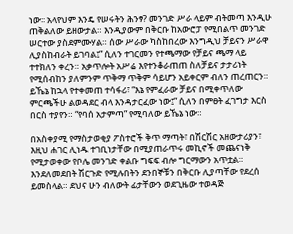ነው፡፡ አላየህም እንዴ የሠሩትን ሕንፃ? መንገድ ሥራ ላይም ብትመጣ እንዲሁ ጠቅልለው ይዘውታል። እንዲያውም በቅርቡ ከአውሮፓ የሚበልጥ መንገድ ሠርተው ያስደምሙሃል። ሰው ሥራው ካስከበረው እንግዲህ ቻይናን ሥራዋ ሊያስከብራት ይገባል፤” ሲለን ተገርመን የተጫማው የቻይና ጫማ ላይ ተተክለን ቀረን። አቃጥሎት አሥሬ እየተንቆራጠጠ ስለቻይና ታታሪነት የሚሰብከን ያለምንም ጥቅማ ጥቅም ሳይሆን አይቀርም ብለን ጠረጠርን። ይኼኔ ከኋላ የተቀመጠ ተሳፋሪ፣ “እኔ የምፈራው ቻይና በሚቀጥለው ምርጫችሁ ልወዳደር ብላ እንዳታርፈው ነው፤” ሲለን በምፀት ፈገግታ እርስ በርስ ተያየን። “የባሰ አታምጣ” የሚባለው ይኼኔ ነው።

በአስቀያሚ የማስታወቂያ ፖስተሮች ቅጥ ማጣት፣ በሽርሽር አዘውታሪያን፣ እዚህ ሐገር ሊነዱ ተገቢነታቸው በሚያጠራጥሩ መኪኖች መጨናነቅ የሚታወቀው የቦሌ መንገድ ቀልቡ ግፍፍ ብሎ ግርማውን አጥቷል። እንደለመደበት ሽርጉድ የሚሉበትን ደንበኞቹን በቅርቡ ሊያጣቸው የደረሰ ይመስላል። ደህና ሁን ብለውት ፊታቸውን ወደጊዜው ተወዳጅ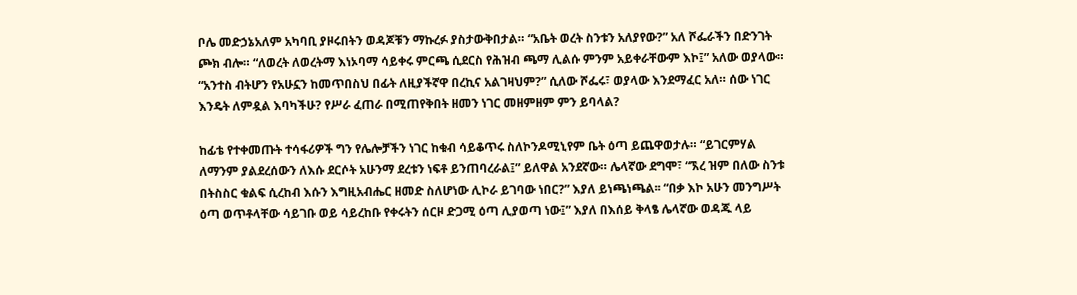ቦሌ መድኃኔአለም አካባቢ ያዞሩበትን ወዳጆቹን ማኩረፉ ያስታውቅበታል። “አቤት ወረት ስንቱን አለያየው?” አለ ሾፌራችን በድንገት ጮክ ብሎ። “ለወረት ለወረትማ እነኦባማ ሳይቀሩ ምርጫ ሲደርስ የሕዝብ ጫማ ሊልሱ ምንም አይቀራቸውም እኮ፤” አለው ወያላው። “አንተስ ብትሆን የአሁኗን ከመጥበስህ በፊት ለዚያችኛዋ በረኪና አልገዛህም?” ሲለው ሾፌሩ፣ ወያላው እንደማፈር አለ። ሰው ነገር እንዴት ለምዷል እባካችሁ? የሥራ ፈጠራ በሚጠየቅበት ዘመን ነገር መዘምዘም ምን ይባላል?

ከፊቴ የተቀመጡት ተሳፋሪዎች ግን የሌሎቻችን ነገር ከቁብ ሳይቆጥሩ ስለኮንዶሚኒየም ቤት ዕጣ ይጨዋወታሉ። “ይገርምሃል ለማንም ያልደረሰውን ለእሱ ደርሶት አሁንማ ደረቱን ነፍቶ ይንጠባረራል፤” ይለዋል አንደኛው። ሌላኛው ደግሞ፣ “ኧረ ዝም በለው ስንቱ በትስስር ቁልፍ ሲረከብ እሱን እግዚአብሔር ዘመድ ስለሆነው ሊኮራ ይገባው ነበር?” እያለ ይነጫነጫል፡፡ “በቃ እኮ አሁን መንግሥት ዕጣ ወጥቶላቸው ሳይገቡ ወይ ሳይረከቡ የቀሩትን ሰርዞ ድጋሚ ዕጣ ሊያወጣ ነው፤” እያለ በእሰይ ቅላፄ ሌላኛው ወዳጁ ላይ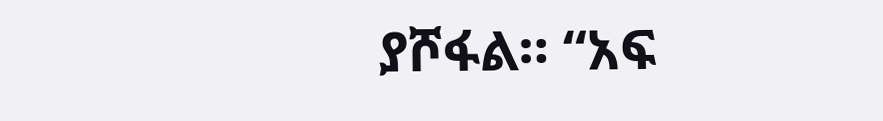ያሾፋል። “አፍ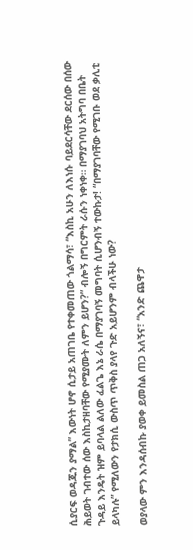ሲያርፍ ወዳጁን ያማል” እውነት ሆኖ ሲታይ አጠገቤ የተቀመጠው ጎልማሳ፣ “እስኪ አሁን ለእነሱ ባይደርሳቸው ደርሰው በሰው ሕይወት ገብተው ሰው እስኪታዘባቸው የሚያሙት ለምን ይሆን?” ብሎኝ በግርምት ራሱን ነቀነቀ። በማያገባህ አትግባ በቤት ጉዳይ እንዴት ዝም ይባላል ልለው ፈልጌ እኔ ራሴ በማያገባኝ መግባት ሲሆንብኝ ተውኩታ! “በማያገባቸው የሚገቡ ወደ ቃሊቲ ይላካሉ” የሚለውን የታክሲ ውስጥ ጥቅስ ያላየ ጉድ አይሆንም ብላችሁ ነው?

ወያላው ምን እንዳሰብኩ ያወቀ ይመስል ጠጋ አለኝና፣ “አንድ ጨዋታ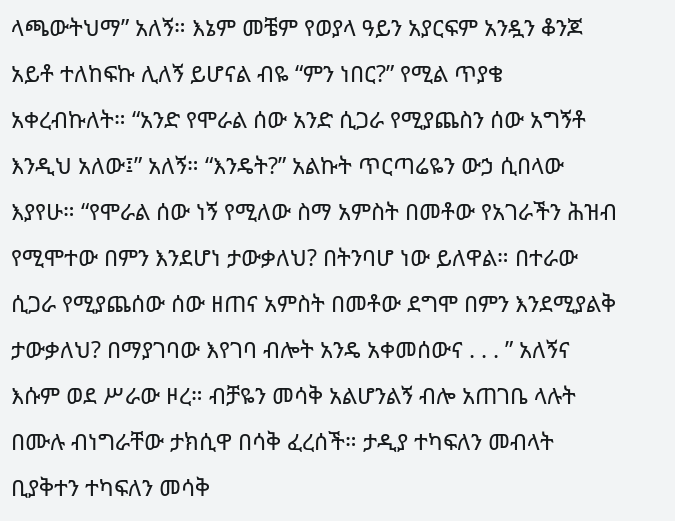ላጫውትህማ” አለኝ። እኔም መቼም የወያላ ዓይን አያርፍም አንዷን ቆንጆ አይቶ ተለከፍኩ ሊለኝ ይሆናል ብዬ “ምን ነበር?” የሚል ጥያቄ አቀረብኩለት። “አንድ የሞራል ሰው አንድ ሲጋራ የሚያጨስን ሰው አግኝቶ እንዲህ አለው፤” አለኝ። “እንዴት?” አልኩት ጥርጣሬዬን ውኃ ሲበላው እያየሁ። “የሞራል ሰው ነኝ የሚለው ስማ አምስት በመቶው የአገራችን ሕዝብ የሚሞተው በምን እንደሆነ ታውቃለህ? በትንባሆ ነው ይለዋል። በተራው ሲጋራ የሚያጨሰው ሰው ዘጠና አምስት በመቶው ደግሞ በምን እንደሚያልቅ ታውቃለህ? በማያገባው እየገባ ብሎት አንዴ አቀመሰውና . . . ” አለኝና እሱም ወደ ሥራው ዞረ። ብቻዬን መሳቅ አልሆንልኝ ብሎ አጠገቤ ላሉት በሙሉ ብነግራቸው ታክሲዋ በሳቅ ፈረሰች። ታዲያ ተካፍለን መብላት ቢያቅተን ተካፍለን መሳቅ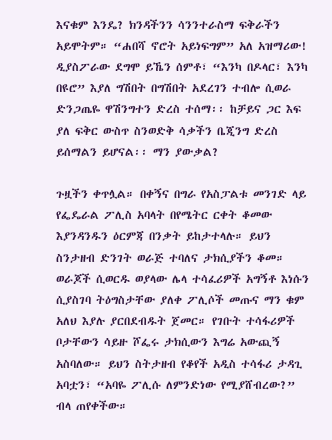እናቁም እንዴ? ክንዳችንን ሳንንተራስማ ፍቅራችን አይሞትም። “ሐበሻ ኖሮት አይነፍግም” አለ አዝማሪው! ዲያስፖራው ደግሞ ይኼን ሰምቶ፣ “እንካ በዶላር፣ እንካ በዩሮ” እያለ ግሽበት በግሽበት አደረገን ተብሎ ሲወራ ድንጋጤዬ ዋሽንግተን ድረስ ተሰማ፡፡ ከቻይና ጋር እፍ ያለ ፍቅር ውስጥ ስንወድቅ ሳቃችን ቤጂንግ ድረስ ይሰማልን ይሆናል፡፡ ማን ያውቃል?

ጉዟችን ቀጥሏል። በቀኝና በግራ የአስፓልቱ መንገድ ላይ የፌዴራል ፖሊስ አባላት በየሜትር ርቀት ቆመው እያንዳንዱን ዕርምጃ በንቃት ይከታተላሉ። ይህን ስንታዘብ ድንገት ወራጅ ተባለና ታክሲያችን ቆመ። ወራጆች ሲወርዱ ወያላው ሌላ ተሳፈሪዎች አግኝቶ እነሱን ሲያስገባ ትዕግስታቸው ያለቀ ፖሊሶች መጡና ማን ቁም አለህ እያሉ ያርበደብዱት ጀመር። የገቡት ተሳፋሪዎች ቦታቸውን ሳይዙ ሾፌሩ ታክሲውን እግሬ አውጪኝ አስባለው። ይህን ስትታዘብ የቆየች አዲስ ተሳፋሪ ታዳጊ አባቷን፣ “አባዬ ፖሊሱ ለምንድነው የሚያሸብረው?” ብላ ጠየቀችው።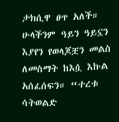ታክሲዋ ፀጥ አለች። ሁላችንም ዓይን ዓይኗን እያየን የወላጆቿን መልስ ለመስማት ከእሷ እኩል አሰፈሰፍን። “ተረቱ ሳትወልድ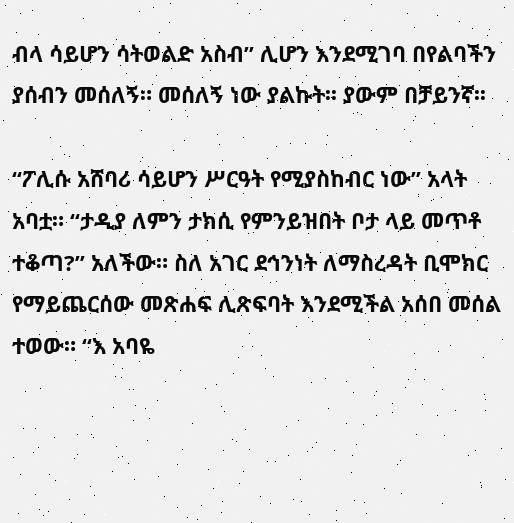ብላ ሳይሆን ሳትወልድ አስብ” ሊሆን እንደሚገባ በየልባችን ያሰብን መሰለኝ። መሰለኝ ነው ያልኩት፡፡ ያውም በቻይንኛ፡፡

“ፖሊሱ አሸባሪ ሳይሆን ሥርዓት የሚያስከብር ነው” አላት አባቷ። “ታዲያ ለምን ታክሲ የምንይዝበት ቦታ ላይ መጥቶ ተቆጣ?” አለችው። ስለ አገር ደኅንነት ለማስረዳት ቢሞክር የማይጨርሰው መጽሐፍ ሊጽፍባት እንደሚችል አሰበ መሰል ተወው። “እ አባዬ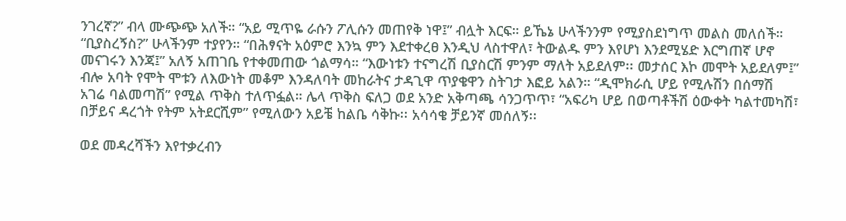ንገረኛ?” ብላ ሙጭጭ አለች። “አይ ሚጥዬ ራሱን ፖሊሱን መጠየቅ ነዋ፤” ብሏት እርፍ። ይኼኔ ሁላችንንም የሚያስደነግጥ መልስ መለሰች። “ቢያስረኝስ?” ሁላችንም ተያየን። “በሕፃናት አዕምሮ እንኳ ምን እደተቀረፀ እንዲህ ላስተዋለ፣ ትውልዱ ምን እየሆነ እንደሚሄድ እርግጠኛ ሆኖ መናገሩን እንጃ፤” አለኝ አጠገቤ የተቀመጠው ጎልማሳ። “እውነቱን ተናግረሽ ቢያስርሽ ምንም ማለት አይደለም፡፡ መታሰር እኮ መሞት አይደለም፤” ብሎ አባት የሞት ሞቱን ለእውነት መቆም እንዳለባት መከራትና ታዳጊዋ ጥያቄዋን ስትገታ እፎይ አልን። “ዲሞክራሲ ሆይ የሚሉሽን በሰማሽ አገሬ ባልመጣሽ” የሚል ጥቅስ ተለጥፏል። ሌላ ጥቅስ ፍለጋ ወደ አንድ አቅጣጫ ሳንጋጥጥ፣ “አፍሪካ ሆይ በወጣቶችሽ ዕውቀት ካልተመካሽ፣ በቻይና ዳረጎት የትም አትደርሺም” የሚለውን አይቼ ከልቤ ሳቅኩ፡፡ አሳሳቄ ቻይንኛ መሰለኝ፡፡

ወደ መዳረሻችን እየተቃረብን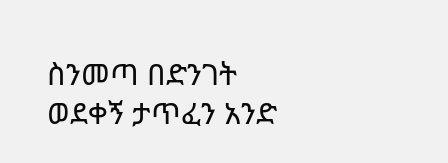ስንመጣ በድንገት ወደቀኝ ታጥፈን አንድ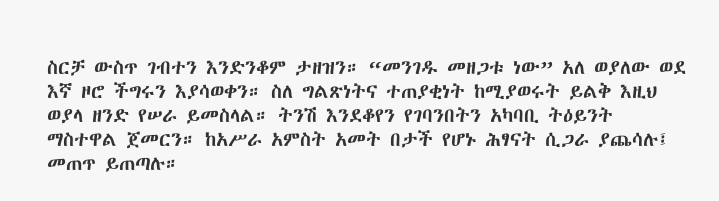ስርቻ ውስጥ ገብተን እንድንቆም ታዘዝን። “መንገዱ መዘጋቱ ነው” አለ ወያለው ወደ እኛ ዞሮ ችግሩን እያሳወቀን። ስለ ግልጽነትና ተጠያቂነት ከሚያወሩት ይልቅ እዚህ ወያላ ዘንድ የሠራ ይመስላል። ትንሽ እንደቆየን የገባንበትን አካባቢ ትዕይንት ማስተዋል ጀመርን። ከአሥራ አምስት አመት በታች የሆኑ ሕፃናት ሲጋራ ያጨሳሉ፤ መጠጥ ይጠጣሉ።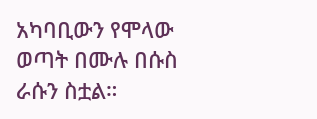አካባቢውን የሞላው ወጣት በሙሉ በሱስ ራሱን ስቷል።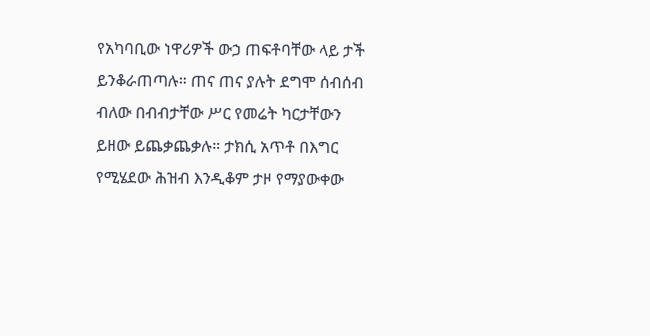የአካባቢው ነዋሪዎች ውኃ ጠፍቶባቸው ላይ ታች ይንቆራጠጣሉ። ጠና ጠና ያሉት ደግሞ ሰብሰብ ብለው በብብታቸው ሥር የመሬት ካርታቸውን ይዘው ይጨቃጨቃሉ። ታክሲ አጥቶ በእግር የሚሄደው ሕዝብ እንዲቆም ታዞ የማያውቀው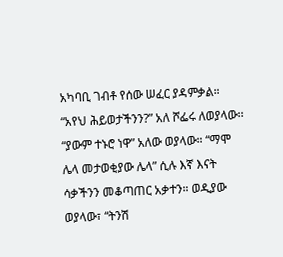አካባቢ ገብቶ የሰው ሠፈር ያዳምቃል። “አየህ ሕይወታችንን?” አለ ሾፌሩ ለወያላው፡፡ “ያውም ተኑሮ ነዋ” አለው ወያላው። “ማሞ ሌላ መታወቂያው ሌላ” ሲሉ እኛ እናት ሳቃችንን መቆጣጠር አቃተን። ወዲያው ወያላው፣ “ትንሽ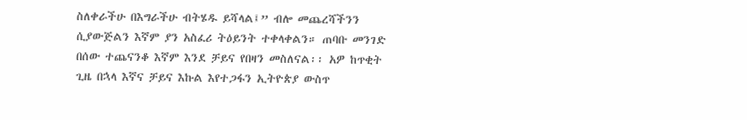ስለቀራችሁ በእግራችሁ ብትሄዱ ይሻላል፤” ብሎ መጨረሻችንን ሲያውጅልን እኛም ያን አስፈሪ ትዕይንት ተቀላቀልን። ጠባቡ መንገድ በሰው ተጨናንቆ እኛም እንደ ቻይና የበዛን መስለናል፡፡ አዎ ከጥቂት ጊዜ በኋላ እኛና ቻይና እኩል እየተጋፋን ኢትዮጵያ ውስጥ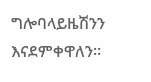ግሎባላይዜሽንን እናደምቀዋለን፡፡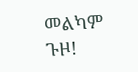መልካም ጉዞ!